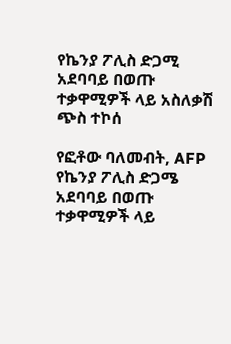የኬንያ ፖሊስ ድጋሚ አደባባይ በወጡ ተቃዋሚዎች ላይ አስለቃሽ ጭስ ተኮሰ

የፎቶው ባለመብት, AFP
የኬንያ ፖሊስ ድጋሜ አደባባይ በወጡ ተቃዋሚዎች ላይ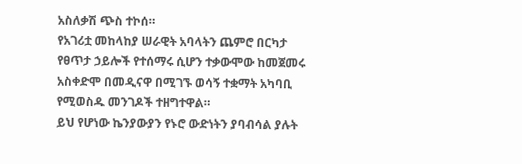አስለቃሽ ጭስ ተኮሰ።
የአገሪቷ መከላከያ ሠራዊት አባላትን ጨምሮ በርካታ የፀጥታ ኃይሎች የተሰማሩ ሲሆን ተቃውሞው ከመጀመሩ አስቀድሞ በመዲናዋ በሚገኙ ወሳኝ ተቋማት አካባቢ የሚወስዱ መንገዶች ተዘግተዋል።
ይህ የሆነው ኬንያውያን የኑሮ ውድነትን ያባብሳል ያሉት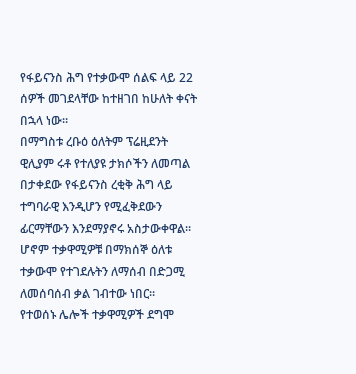የፋይናንስ ሕግ የተቃውሞ ሰልፍ ላይ 22 ሰዎች መገደላቸው ከተዘገበ ከሁለት ቀናት በኋላ ነው።
በማግስቱ ረቡዕ ዕለትም ፕሬዚደንት ዊሊያም ሩቶ የተለያዩ ታክሶችን ለመጣል በታቀደው የፋይናንስ ረቂቅ ሕግ ላይ ተግባራዊ እንዲሆን የሚፈቅደውን ፊርማቸውን እንደማያኖሩ አስታውቀዋል።
ሆኖም ተቃዋሚዎቹ በማክሰኞ ዕለቱ ተቃውሞ የተገደሉትን ለማሰብ በድጋሚ ለመሰባሰብ ቃል ገብተው ነበር።
የተወሰኑ ሌሎች ተቃዋሚዎች ደግሞ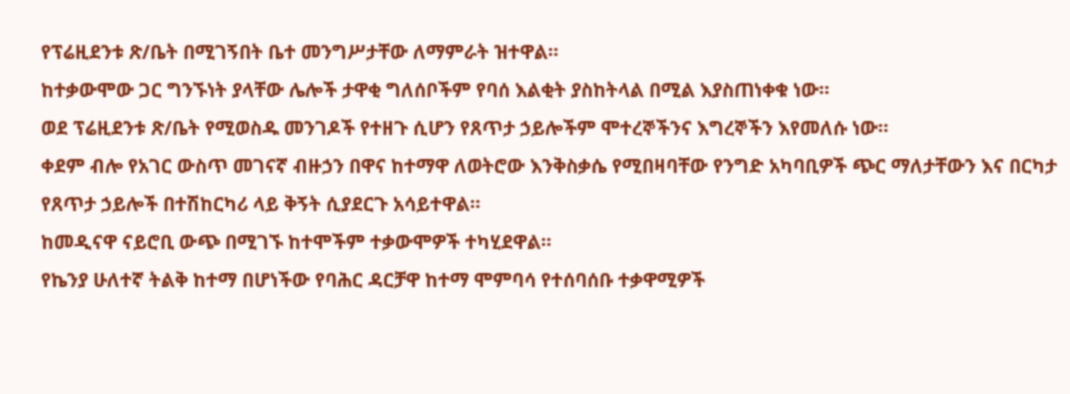የፕሬዚደንቱ ጽ/ቤት በሚገኝበት ቤተ መንግሥታቸው ለማምራት ዝተዋል።
ከተቃውሞው ጋር ግንኙነት ያላቸው ሌሎች ታዋቂ ግለሰቦችም የባሰ እልቂት ያስከትላል በሚል እያስጠነቀቁ ነው።
ወደ ፕሬዚደንቱ ጽ/ቤት የሚወስዱ መንገዶች የተዘጉ ሲሆን የጸጥታ ኃይሎችም ሞተረኞችንና እግረኞችን እየመለሱ ነው።
ቀደም ብሎ የአገር ውስጥ መገናኛ ብዙኃን በዋና ከተማዋ ለወትሮው እንቅስቃሴ የሚበዛባቸው የንግድ አካባቢዎች ጭር ማለታቸውን እና በርካታ የጸጥታ ኃይሎች በተሽከርካሪ ላይ ቅኝት ሲያደርጉ አሳይተዋል።
ከመዲናዋ ናይሮቢ ውጭ በሚገኙ ከተሞችም ተቃውሞዎች ተካሂደዋል።
የኬንያ ሁለተኛ ትልቅ ከተማ በሆነችው የባሕር ዳርቻዋ ከተማ ሞምባሳ የተሰባሰቡ ተቃዋሚዎች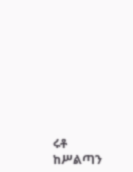ሩቶ ከሥልጣን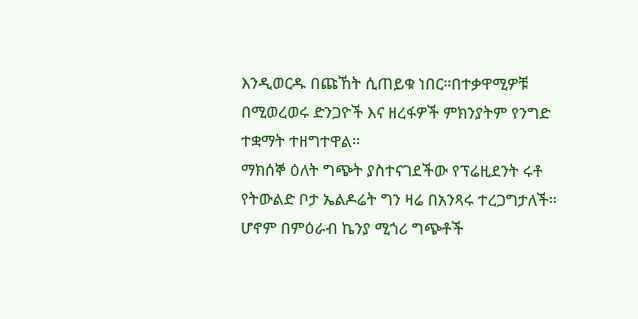እንዲወርዱ በጩኸት ሲጠይቁ ነበር።በተቃዋሚዎቹ በሚወረወሩ ድንጋዮች እና ዘረፋዎች ምክንያትም የንግድ ተቋማት ተዘግተዋል።
ማክሰኞ ዕለት ግጭት ያስተናገደችው የፕሬዚደንት ሩቶ የትውልድ ቦታ ኤልዶሬት ግን ዛሬ በአንጻሩ ተረጋግታለች።
ሆኖም በምዕራብ ኬንያ ሚጎሪ ግጭቶች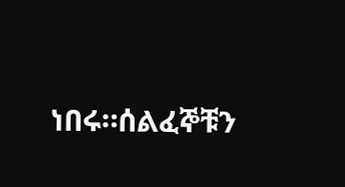ነበሩ።ሰልፈኞቹን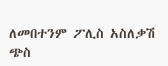ለመበተንም ፖሊስ አስለቃሽ ጭስ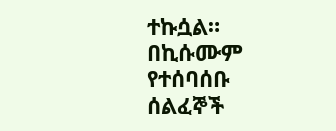ተኩሷል።
በኪሱሙም የተሰባሰቡ ሰልፈኞች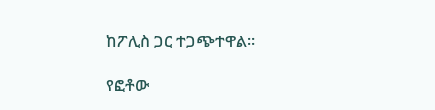ከፖሊስ ጋር ተጋጭተዋል።

የፎቶው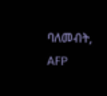ባለመብት, AFP